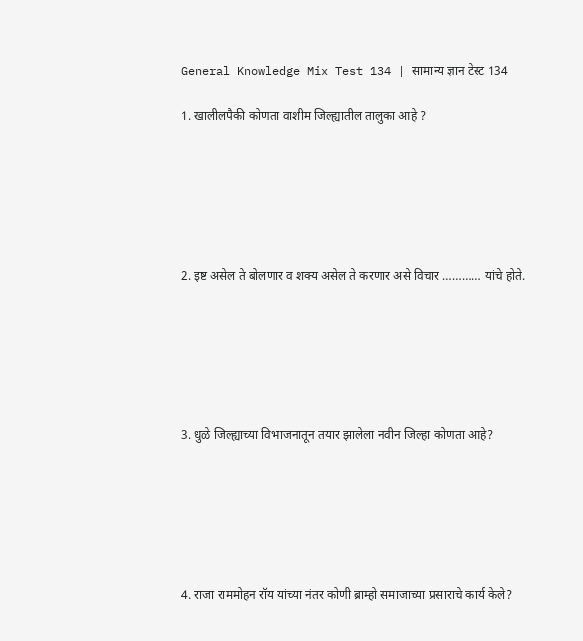General Knowledge Mix Test 134 | सामान्य ज्ञान टेस्ट 134

1. खालीलपैकी कोणता वाशीम जिल्ह्यातील तालुका आहे ?






2. इष्ट असेल ते बोलणार व शक्य असेल ते करणार असे विचार ………… यांचे होते.






3. धुळे जिल्ह्याच्या विभाजनातून तयार झालेला नवीन जिल्हा कोणता आहे?






4. राजा राममोहन रॉय यांच्या नंतर कोणी ब्राम्हो समाजाच्या प्रसाराचे कार्य केले?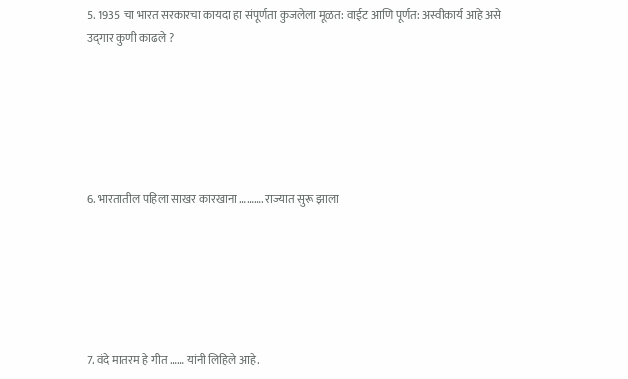5. 1935 चा भारत सरकारचा कायदा हा संपूर्णता कुजलेला मूळत: वाईट आणि पूर्णत: अस्वीकार्य आहे असे उद्‌गार कुणी काढले ?






6. भारतातील पहिला साखर कारखाना ………. राज्यात सुरू झाला






7. वंदे मातरम हे गीत …… यांनी लिहिले आहे.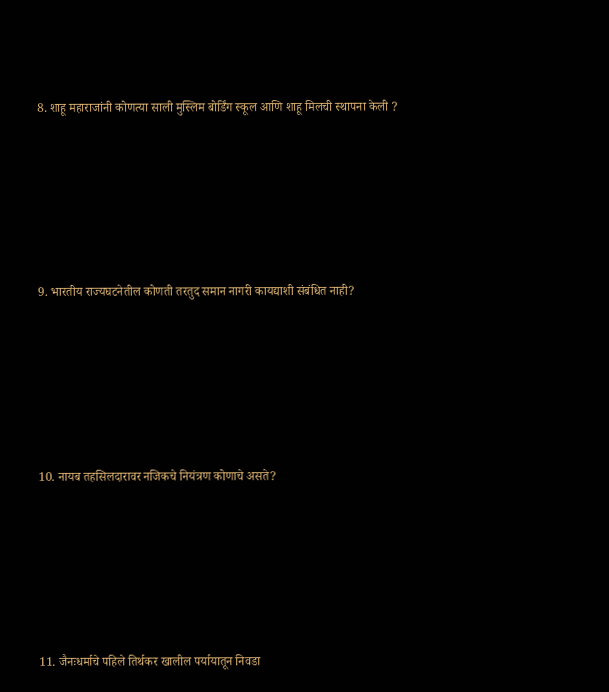8. शाहू महाराजांनी कोणत्या साली मुस्लिम बोर्डिंग स्कूल आणि शाहू मिलची स्थापना केली ?






9. भारतीय राज्यघटनेतील कोणती तरतुद समान नागरी कायद्याशी संबंधित नाही?






10. नायब तहसिलदारावर नजिकचे नियंत्रण कोणाचे असते?






11. जैनःधर्माचे पहिले तिर्थकर खालील पर्यायातून निवडा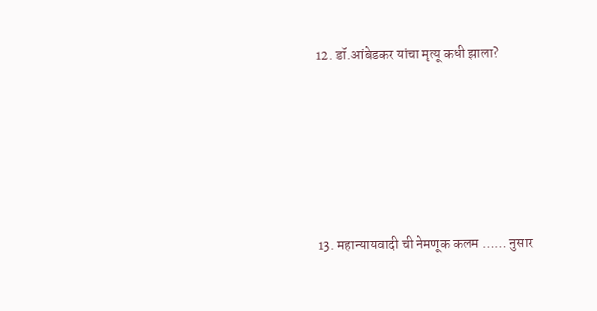12. डॉ.आंबेडकर यांचा मृत्यू कधी झाला?






13. महान्यायवादी ची नेमणूक कलम …… नुसार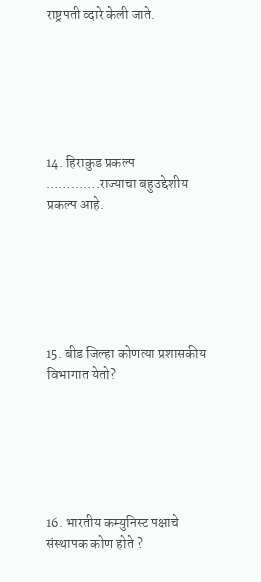राष्ट्रपती व्दारे केली जाते.






14. हिराकुड प्रकल्प ………….राज्याचा बहुउद्देशीय प्रकल्प आहे.






15. बीड जिल्हा कोणत्या प्रशासकीय विभागात येतो?






16. भारतीय कम्युनिस्ट पक्षाचे संस्थापक कोण होते ?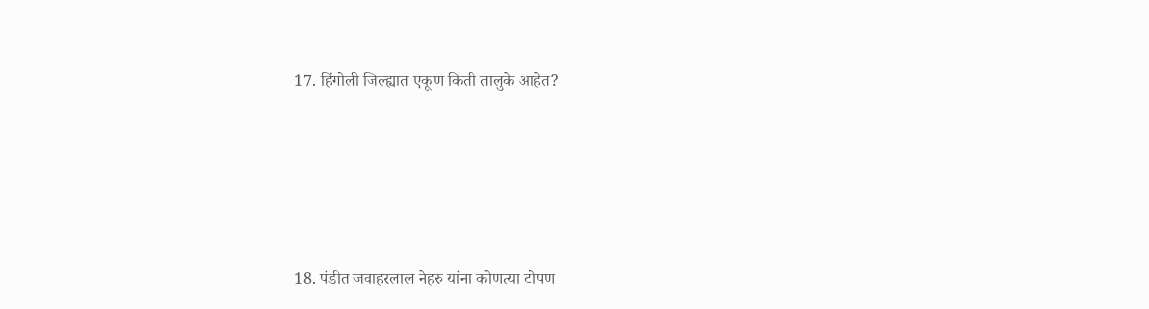17. हिंगोली जिल्ह्यात एकूण किती तालुके आहेत?






18. पंडीत जवाहरलाल नेहरु यांना कोणत्या टोपण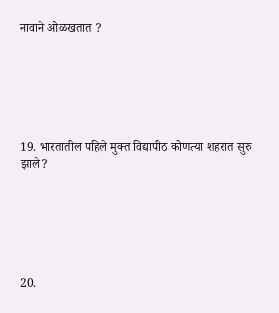नावाने ओळखतात ?






19. भारतातील पहिले मुक्‍त विद्यापीठ कोणत्या शहरात सुरु झाले?






20.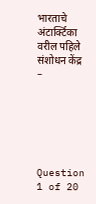भारताचे अंटार्क्टिका वरील पहिले संशोधन केंद्र –






Question 1 of 20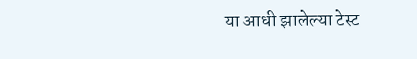या आधी झालेल्या टेस्ट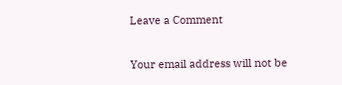Leave a Comment

Your email address will not be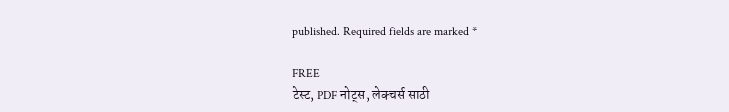published. Required fields are marked *

FREE
टेस्ट, PDF नोट्स, लेक्चर्स साठी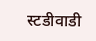स्टडीवाडी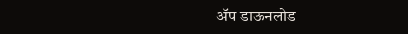ॲप डाऊनलोड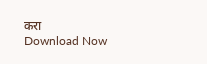करा
Download Now